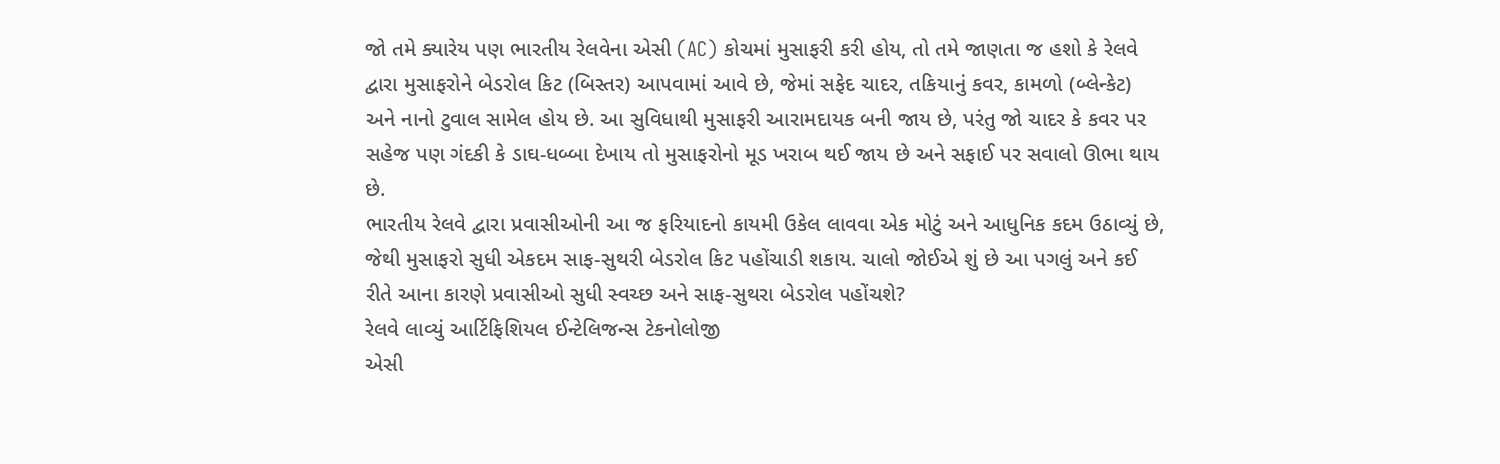જો તમે ક્યારેય પણ ભારતીય રેલવેના એસી (AC) કોચમાં મુસાફરી કરી હોય, તો તમે જાણતા જ હશો કે રેલવે દ્વારા મુસાફરોને બેડરોલ કિટ (બિસ્તર) આપવામાં આવે છે, જેમાં સફેદ ચાદર, તકિયાનું કવર, કામળો (બ્લેન્કેટ) અને નાનો ટુવાલ સામેલ હોય છે. આ સુવિધાથી મુસાફરી આરામદાયક બની જાય છે, પરંતુ જો ચાદર કે કવર પર સહેજ પણ ગંદકી કે ડાઘ-ધબ્બા દેખાય તો મુસાફરોનો મૂડ ખરાબ થઈ જાય છે અને સફાઈ પર સવાલો ઊભા થાય છે.
ભારતીય રેલવે દ્વારા પ્રવાસીઓની આ જ ફરિયાદનો કાયમી ઉકેલ લાવવા એક મોટું અને આધુનિક કદમ ઉઠાવ્યું છે, જેથી મુસાફરો સુધી એકદમ સાફ-સુથરી બેડરોલ કિટ પહોંચાડી શકાય. ચાલો જોઈએ શું છે આ પગલું અને કઈ રીતે આના કારણે પ્રવાસીઓ સુધી સ્વચ્છ અને સાફ-સુથરા બેડરોલ પહોંચશે?
રેલવે લાવ્યું આર્ટિફિશિયલ ઈન્ટેલિજન્સ ટેકનોલોજી
એસી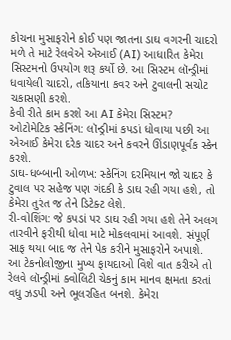કોચના મુસાફરોને કોઈ પણ જાતના ડાઘ વગરની ચાદરો મળે તે માટે રેલવેએ એઆઈ (AI) આધારિત કેમેરા સિસ્ટમનો ઉપયોગ શરૂ કર્યો છે. આ સિસ્ટમ લૉન્ડ્રીમાં ધવાયેલી ચાદરો, તકિયાના કવર અને ટુવાલની સચોટ ચકાસણી કરશે.
કેવી રીતે કામ કરશે આ AI કેમેરા સિસ્ટમ?
ઓટોમેટિક સ્કેનિંગ: લૉન્ડ્રીમાં કપડાં ધોવાયા પછી આ એઆઈ કેમેરા દરેક ચાદર અને કવરને ઊંડાણપૂર્વક સ્કેન કરશે.
ડાઘ-ધબ્બાની ઓળખ: સ્કેનિંગ દરમિયાન જો ચાદર કે ટુવાલ પર સહેજ પણ ગંદકી કે ડાઘ રહી ગયા હશે, તો કેમેરા તુરંત જ તેને ડિટેક્ટ લેશે.
રી-વોશિંગ: જે કપડાં પર ડાઘ રહી ગયા હશે તેને અલગ તારવીને ફરીથી ધોવા માટે મોકલવામાં આવશે. સંપૂર્ણ સાફ થયા બાદ જ તેને પેક કરીને મુસાફરોને અપાશે.
આ ટેકનોલોજીના મુખ્ય ફાયદાઓ વિશે વાત કરીએ તો રેલવે લૉન્ડ્રીમાં ક્વોલિટી ચેકનું કામ માનવ ક્ષમતા કરતાં વધુ ઝડપી અને ભૂલરહિત બનશે. કેમેરા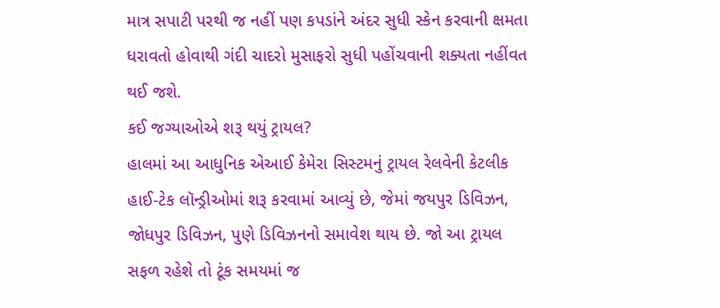માત્ર સપાટી પરથી જ નહીં પણ કપડાંને અંદર સુધી સ્કેન કરવાની ક્ષમતા ધરાવતો હોવાથી ગંદી ચાદરો મુસાફરો સુધી પહોંચવાની શક્યતા નહીંવત થઈ જશે.
કઈ જગ્યાઓએ શરૂ થયું ટ્રાયલ?
હાલમાં આ આધુનિક એઆઈ કેમેરા સિસ્ટમનું ટ્રાયલ રેલવેની કેટલીક હાઈ-ટેક લૉન્ડ્રીઓમાં શરૂ કરવામાં આવ્યું છે, જેમાં જયપુર ડિવિઝન, જોધપુર ડિવિઝન, પુણે ડિવિઝનનો સમાવેશ થાય છે. જો આ ટ્રાયલ સફળ રહેશે તો ટૂંક સમયમાં જ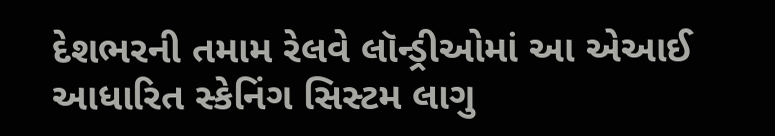દેશભરની તમામ રેલવે લૉન્ડ્રીઓમાં આ એઆઈ આધારિત સ્કેનિંગ સિસ્ટમ લાગુ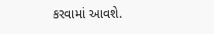કરવામાં આવશે.